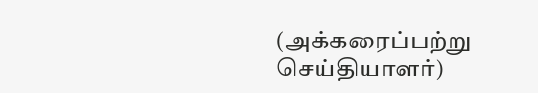(அக்கரைப்பற்று செய்தியாளர்)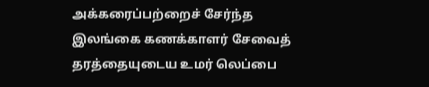அக்கரைப்பற்றைச் சேர்ந்த இலங்கை கணக்காளர் சேவைத் தரத்தையுடைய உமர் லெப்பை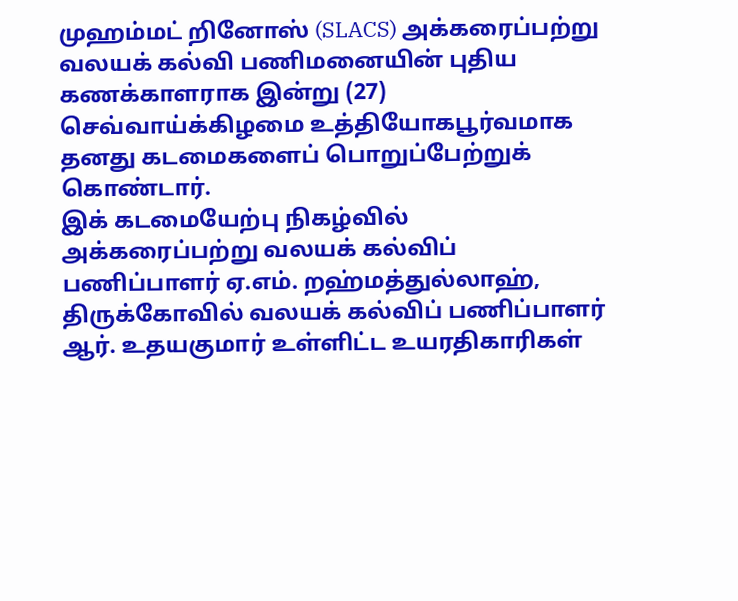முஹம்மட் றினோஸ் (SLACS) அக்கரைப்பற்று வலயக் கல்வி பணிமனையின் புதிய கணக்காளராக இன்று (27) செவ்வாய்க்கிழமை உத்தியோகபூர்வமாக தனது கடமைகளைப் பொறுப்பேற்றுக் கொண்டார்.
இக் கடமையேற்பு நிகழ்வில் அக்கரைப்பற்று வலயக் கல்விப் பணிப்பாளர் ஏ.எம். றஹ்மத்துல்லாஹ், திருக்கோவில் வலயக் கல்விப் பணிப்பாளர் ஆர். உதயகுமார் உள்ளிட்ட உயரதிகாரிகள்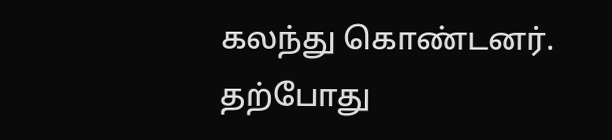கலந்து கொண்டனர்.
தற்போது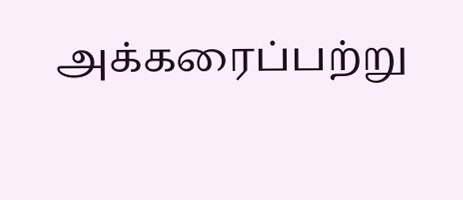அக்கரைப்பற்று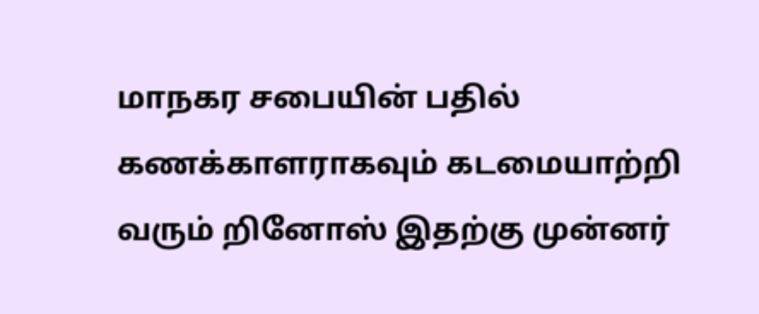மாநகர சபையின் பதில் கணக்காளராகவும் கடமையாற்றி வரும் றினோஸ் இதற்கு முன்னர்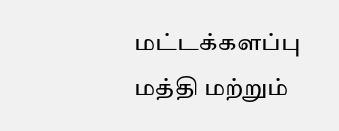மட்டக்களப்பு மத்தி மற்றும்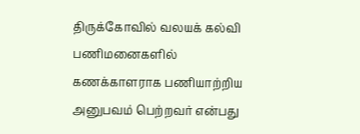திருக்கோவில் வலயக் கல்வி பணிமனைகளில் கணக்காளராக பணியாற்றிய அனுபவம் பெற்றவர் என்பது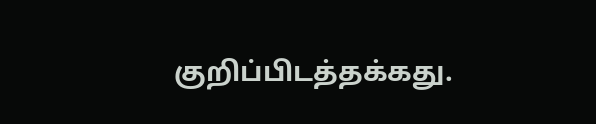குறிப்பிடத்தக்கது.